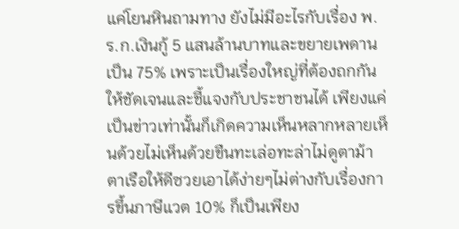แค่โยนหินถามทาง ยังไม่มีอะไรกับเรื่อง พ.ร.ก.เงินกู้ 5 แสนล้านบาทและขยายเพดานเป็น 75% เพราะเป็นเรื่องใหญ่ที่ต้องถกกันให้ชัดเจนและชี้แจงกับประชาชนได้ เพียงแค่เป็นข่าวเท่านั้นก็เกิดความเห็นหลากหลายเห็นด้วยไม่เห็นด้วยขืนทะเล่อทะล่าไม่ดูตาม้าตาเรือให้ดีซวยเอาได้ง่ายๆไม่ต่างกับเรื่องการขึ้นภาษีแวต 10% ก็เป็นเพียง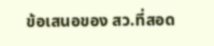ข้อเสนอของ สว.ที่สอด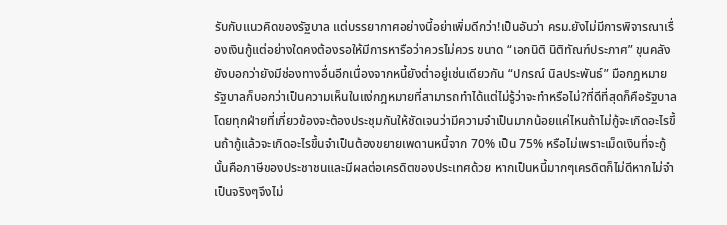รับกับแนวคิดของรัฐบาล แต่บรรยากาศอย่างนี้อย่าเพิ่มดีกว่า!เป็นอันว่า ครม.ยังไม่มีการพิจารณาเรื่องเงินกู้แต่อย่างใดคงต้องรอให้มีการหารือว่าควรไม่ควร ขนาด “เอกนิติ นิติทัณฑ์ประภาศ” ขุนคลัง ยังบอกว่ายังมีช่องทางอื่นอีกเนื่องจากหนี้ยังต่ำอยู่เช่นเดียวกัน “ปกรณ์ นิลประพันธ์” มือกฎหมายรัฐบาลก็บอกว่าเป็นความเห็นในแง่กฎหมายที่สามารถทำได้แต่ไม่รู้ว่าจะทำหรือไม่?ที่ดีที่สุดก็คือรัฐบาลโดยทุกฝ่ายที่เกี่ยวข้องจะต้องประชุมกันให้ชัดเจนว่ามีความจำเป็นมากน้อยแค่ไหนถ้าไม่กู้จะเกิดอะไรขึ้นถ้ากู้แล้วจะเกิดอะไรขึ้นจำเป็นต้องขยายเพดานหนี้จาก 70% เป็น 75% หรือไม่เพราะเม็ดเงินที่จะกู้นั้นคือภาษีของประชาชนและมีผลต่อเครดิตของประเทศด้วย หากเป็นหนี้มากๆเครดิตก็ไม่ดีหากไม่จำเป็นจริงๆจึงไม่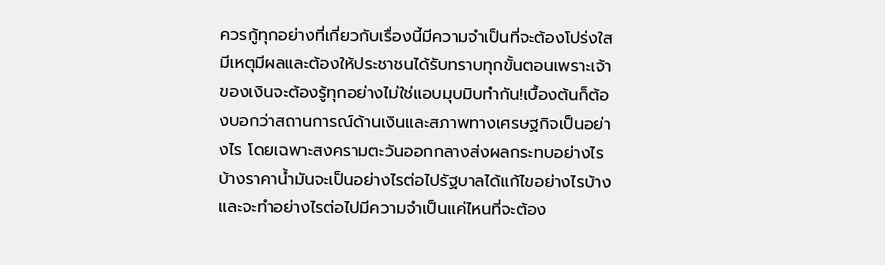ควรกู้ทุกอย่างที่เกี่ยวกับเรื่องนี้มีความจำเป็นที่จะต้องโปร่งใสมีเหตุมีผลและต้องให้ประชาชนได้รับทราบทุกขั้นตอนเพราะเจ้าของเงินจะต้องรู้ทุกอย่างไม่ใช่แอบมุบมิบทำกัน!เบื้องต้นก็ต้องบอกว่าสถานการณ์ด้านเงินและสภาพทางเศรษฐกิจเป็นอย่างไร โดยเฉพาะสงครามตะวันออกกลางส่งผลกระทบอย่างไรบ้างราคาน้ำมันจะเป็นอย่างไรต่อไปรัฐบาลได้แก้ไขอย่างไรบ้างและจะทำอย่างไรต่อไปมีความจำเป็นแค่ไหนที่จะต้อง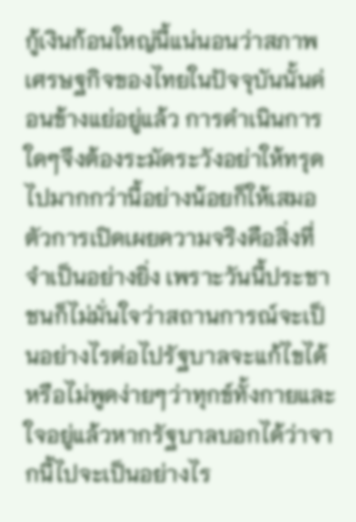กู้เงินก้อนใหญ่นี้แน่นอนว่าสภาพเศรษฐกิจของไทยในปัจจุบันนั้นค่อนข้างแย่อยู่แล้ว การดำเนินการใดๆจึงต้องระมัดระวังอย่าให้ทรุดไปมากกว่านี้อย่างน้อยก็ให้เสมอตัวการเปิดเผยความจริงคือสิ่งที่จำเป็นอย่างยิ่ง เพราะวันนี้ประชาชนก็ไม่มั่นใจว่าสถานการณ์จะเป็นอย่างไรต่อไปรัฐบาลจะแก้ไขได้หรือไม่พูดง่ายๆว่าทุกข์ทั้งกายและใจอยู่แล้วหากรัฐบาลบอกได้ว่าจากนี้ไปจะเป็นอย่างไร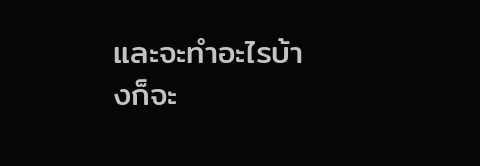และจะทำอะไรบ้างก็จะ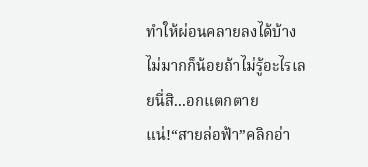ทำให้ผ่อนคลายลงได้บ้างไม่มากก็น้อยถ้าไม่รู้อะไรเลยนี่สิ...อกแตกตายแน่!“สายล่อฟ้า”คลิกอ่า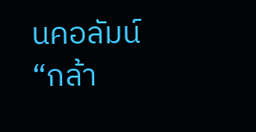นคอลัมน์ “กล้า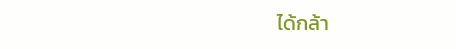ได้กล้า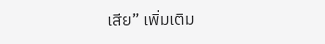เสีย” เพิ่มเติม